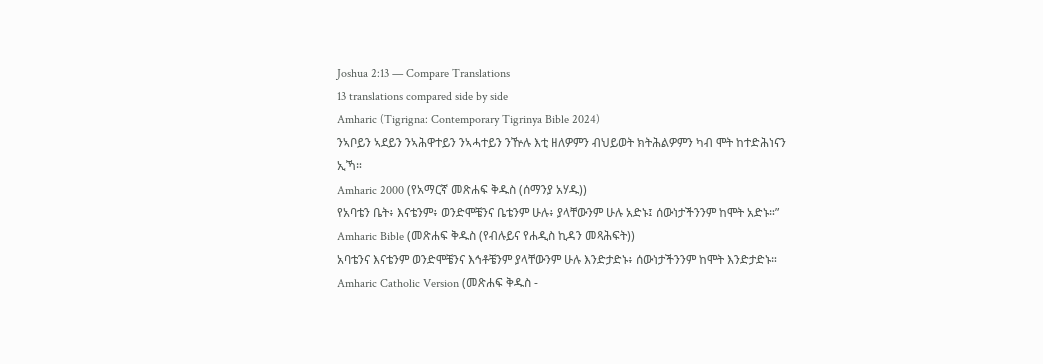Joshua 2:13 — Compare Translations
13 translations compared side by side
Amharic (Tigrigna: Contemporary Tigrinya Bible 2024)
ንኣቦይን ኣደይን ንኣሕዋተይን ንኣሓተይን ንዅሉ እቲ ዘለዎምን ብህይወት ክትሕልዎምን ካብ ሞት ከተድሕነናን ኢኻ።
Amharic 2000 (የአማርኛ መጽሐፍ ቅዱስ (ሰማንያ አሃዱ))
የአባቴን ቤት፥ እናቴንም፥ ወንድሞቼንና ቤቴንም ሁሉ፥ ያላቸውንም ሁሉ አድኑ፤ ሰውነታችንንም ከሞት አድኑ።”
Amharic Bible (መጽሐፍ ቅዱስ (የብሉይና የሐዲስ ኪዳን መጻሕፍት))
አባቴንና እናቴንም ወንድሞቼንና እኅቶቼንም ያላቸውንም ሁሉ እንድታድኑ፥ ሰውነታችንንም ከሞት እንድታድኑ።
Amharic Catholic Version (መጽሐፍ ቅዱስ -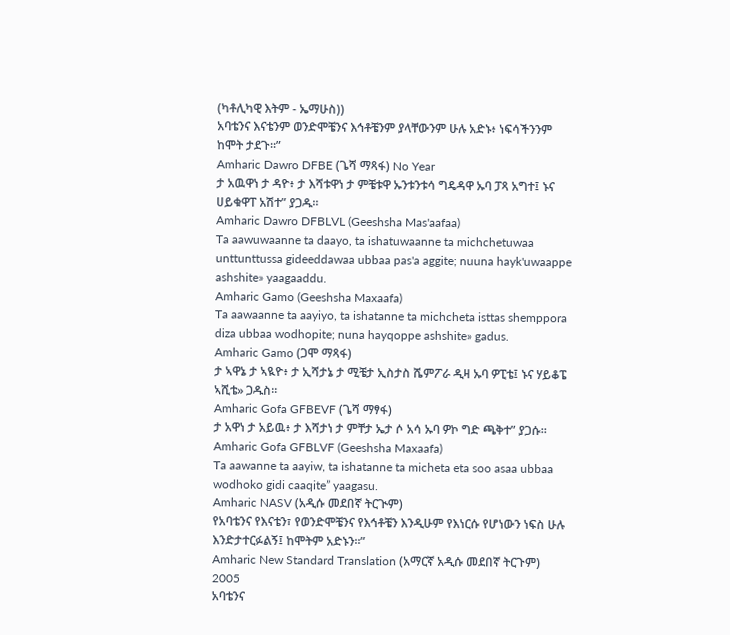(ካቶሊካዊ እትም - ኤማሁስ))
አባቴንና እናቴንም ወንድሞቼንና እኅቶቼንም ያላቸውንም ሁሉ አድኑ፥ ነፍሳችንንም ከሞት ታደጉ።”
Amharic Dawro DFBE (ጌሻ ማጻፋ) No Year
ታ አዉዋነ ታ ዳዮ፥ ታ እሻቱዋነ ታ ምቼቱዋ ኡንቱንቱሳ ግዴዳዋ ኡባ ፓጻ አግተ፤ ኑና ሀይቁዋፐ አሽተ” ያጋዱ።
Amharic Dawro DFBLVL (Geeshsha Mas'aafaa)
Ta aawuwaanne ta daayo, ta ishatuwaanne ta michchetuwaa unttunttussa gideeddawaa ubbaa pas'a aggite; nuuna hayk'uwaappe ashshite» yaagaaddu.
Amharic Gamo (Geeshsha Maxaafa)
Ta aawaanne ta aayiyo, ta ishatanne ta michcheta isttas shemppora diza ubbaa wodhopite; nuna hayqoppe ashshite» gadus.
Amharic Gamo (ጋሞ ማጻፋ)
ታ ኣዋኔ ታ ኣዪዮ፥ ታ ኢሻታኔ ታ ሚቼታ ኢስታስ ሼምፖራ ዲዛ ኡባ ዎፒቴ፤ ኑና ሃይቆፔ ኣሺቴ» ጋዱስ።
Amharic Gofa GFBEVF (ጌሻ ማፃፋ)
ታ አዋነ ታ አይዉ፥ ታ እሻታነ ታ ምቸታ ኤታ ሶ አሳ ኡባ ዎኮ ግድ ጫቅተ” ያጋሱ።
Amharic Gofa GFBLVF (Geeshsha Maxaafa)
Ta aawanne ta aayiw, ta ishatanne ta micheta eta soo asaa ubbaa wodhoko gidi caaqite” yaagasu.
Amharic NASV (አዲሱ መደበኛ ትርጒም)
የአባቴንና የእናቴን፣ የወንድሞቼንና የእኅቶቼን እንዲሁም የእነርሱ የሆነውን ነፍስ ሁሉ እንድታተርፉልኝ፤ ከሞትም አድኑን።”
Amharic New Standard Translation (አማርኛ አዲሱ መደበኛ ትርጉም) 2005
አባቴንና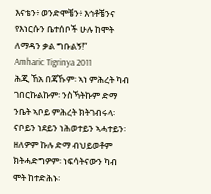እናቴን፥ ወንድሞቼን፥ እኅቶቼንና የእነርሱን ቤተሰቦች ሁሉ ከሞት ለማዳን ቃል ግቡልኝ!”
Amharic Tigrinya 2011
ሕጂ ኸአ በጃኹም፡ ኣነ ምሕረት ካብ ገበርኩልኩም፡ ንስኻትኩም ድማ ንቤት ኣቦይ ምሕረት ክትገብሩላ፡ ናቦይን ነደይን ነሕወተይን ኣሓተይን፡ ዘለዎም ኩሉ ድማ ብህይወቶም ክትሓድግዎም፡ ነፍሳትናውን ካብ ሞት ከተድሕኑ፡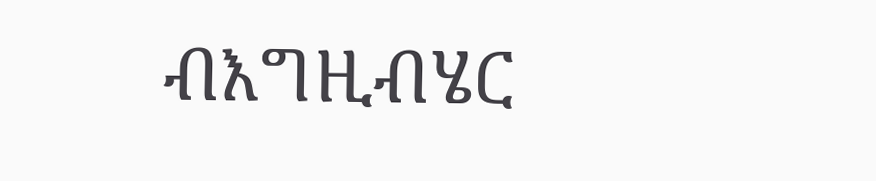ብእግዚብሄር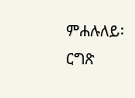ምሐሉለይ፡ ርግጽ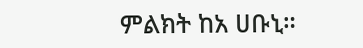ምልክት ከአ ሀቡኒ።